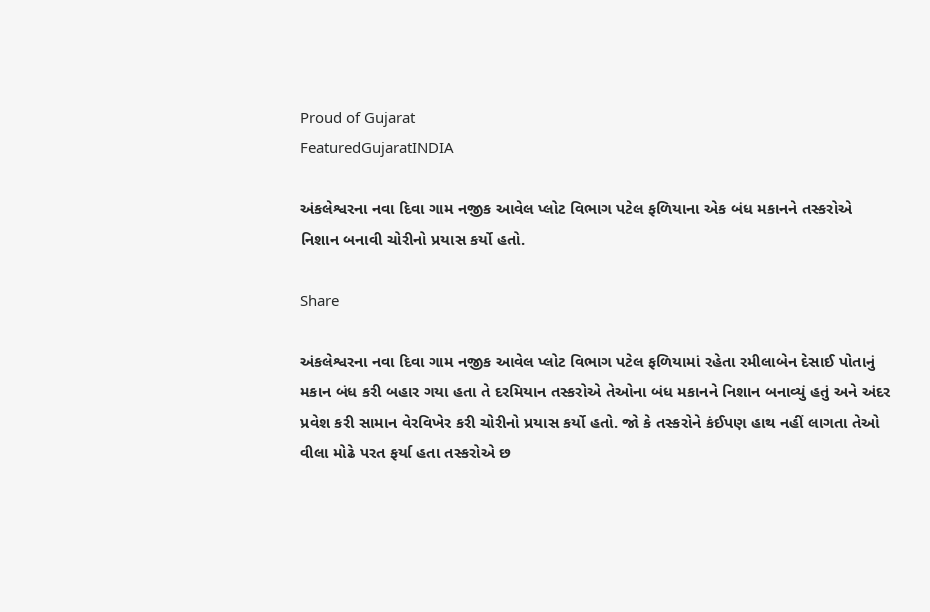Proud of Gujarat
FeaturedGujaratINDIA

અંકલેશ્વરના નવા દિવા ગામ નજીક આવેલ પ્લોટ વિભાગ પટેલ ફળિયાના એક બંધ મકાનને તસ્કરોએ નિશાન બનાવી ચોરીનો પ્રયાસ કર્યો હતો.

Share

અંકલેશ્વરના નવા દિવા ગામ નજીક આવેલ પ્લોટ વિભાગ પટેલ ફળિયામાં રહેતા રમીલાબેન દેસાઈ પોતાનું મકાન બંધ કરી બહાર ગયા હતા તે દરમિયાન તસ્કરોએ તેઓના બંધ મકાનને નિશાન બનાવ્યું હતું અને અંદર પ્રવેશ કરી સામાન વેરવિખેર કરી ચોરીનો પ્રયાસ કર્યો હતો. જો કે તસ્કરોને કંઈપણ હાથ નહીં લાગતા તેઓ વીલા મોઢે પરત ફર્યા હતા તસ્કરોએ છ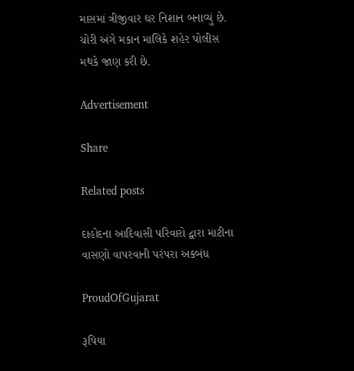માસમાં ત્રીજીવાર ઘર નિશાન બનાવ્યું છે. ચોરી અંગે મકાન માલિકે શહેર પોલીસ મથકે જાણ કરી છે.

Advertisement

Share

Related posts

દાહોદના આદિવાસી પરિવારો દ્વારા માટીના વાસણો વાપરવાની પરંપરા અકબંધ

ProudOfGujarat

રૂપિયા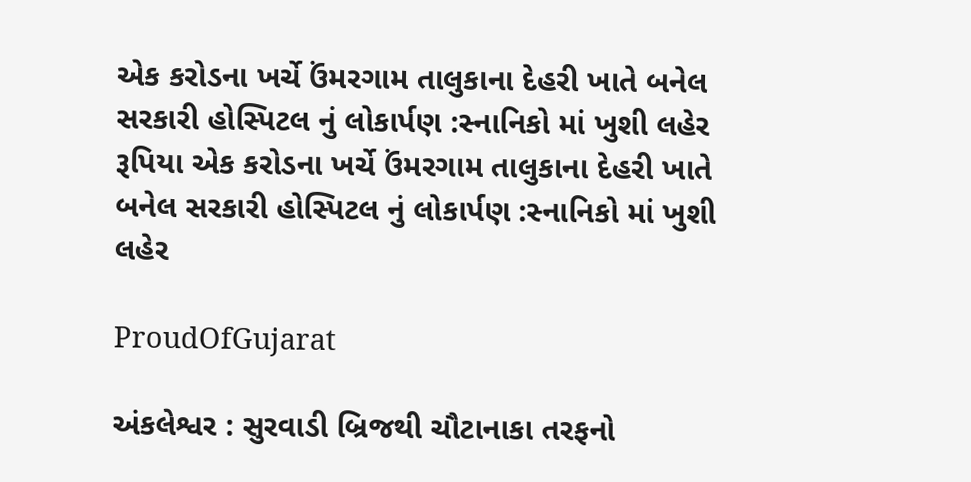એક કરોડના ખર્ચે ઉંમરગામ તાલુકાના દેહરી ખાતે બનેલ સરકારી હોસ્પિટલ નું લોકાર્પણ :સ્નાનિકો માં ખુશી લહેર રૂપિયા એક કરોડના ખર્ચે ઉંમરગામ તાલુકાના દેહરી ખાતે બનેલ સરકારી હોસ્પિટલ નું લોકાર્પણ :સ્નાનિકો માં ખુશી લહેર

ProudOfGujarat

અંકલેશ્વર : સુરવાડી બ્રિજથી ચૌટાનાકા તરફનો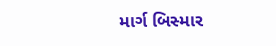માર્ગ બિસ્માર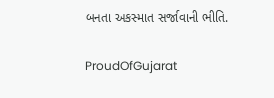બનતા અકસ્માત સર્જાવાની ભીતિ.

ProudOfGujarat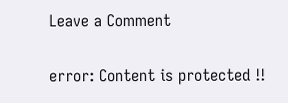Leave a Comment

error: Content is protected !!